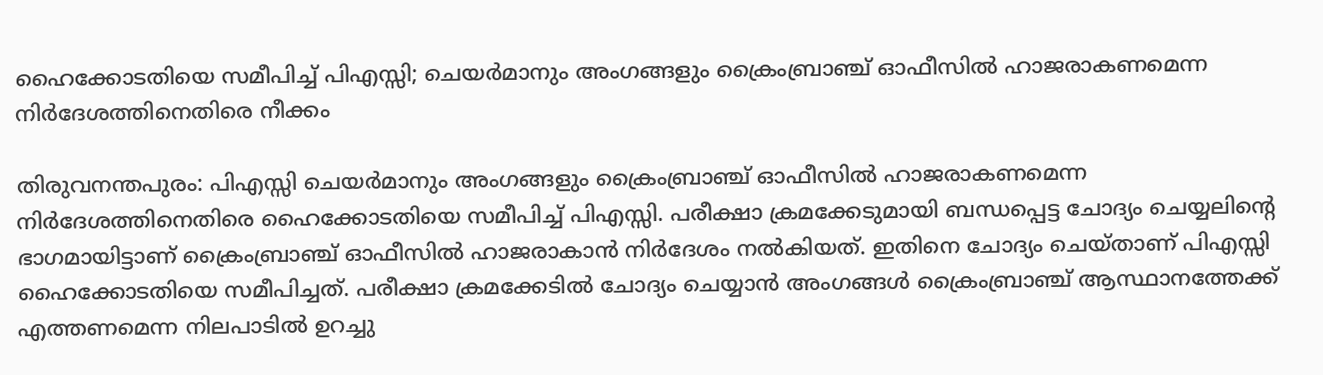ഹൈക്കോടതിയെ സമീപിച്ച് പിഎസ്സി; ചെയര്‍മാനും അംഗങ്ങളും ക്രൈംബ്രാഞ്ച് ഓഫീസില്‍ ഹാജരാകണമെന്ന നിര്‍ദേശത്തിനെതിരെ നീക്കം

തിരുവനന്തപുരം: പിഎസ്സി ചെയര്‍മാനും അംഗങ്ങളും ക്രൈംബ്രാഞ്ച് ഓഫീസില്‍ ഹാജരാകണമെന്ന നിര്‍ദേശത്തിനെതിരെ ഹൈക്കോടതിയെ സമീപിച്ച് പിഎസ്സി. പരീക്ഷാ ക്രമക്കേടുമായി ബന്ധപ്പെട്ട ചോദ്യം ചെയ്യലിന്റെ ഭാഗമായിട്ടാണ് ക്രൈംബ്രാഞ്ച് ഓഫീസില്‍ ഹാജരാകാന്‍ നിര്‍ദേശം നല്‍കിയത്. ഇതിനെ ചോദ്യം ചെയ്താണ് പിഎസ്സി ഹൈക്കോടതിയെ സമീപിച്ചത്. പരീക്ഷാ ക്രമക്കേടില്‍ ചോദ്യം ചെയ്യാന്‍ അംഗങ്ങള്‍ ക്രൈംബ്രാഞ്ച് ആസ്ഥാനത്തേക്ക് എത്തണമെന്ന നിലപാടില്‍ ഉറച്ചു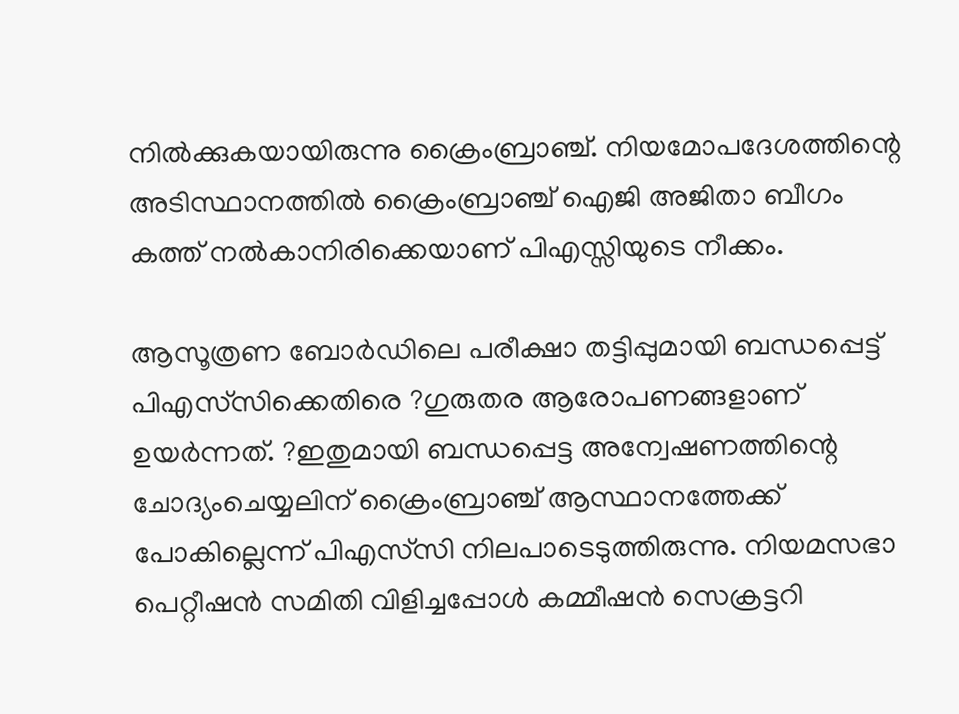നില്‍ക്കുകയായിരുന്നു ക്രൈംബ്രാഞ്ച്. നിയമോപദേശത്തിന്റെ അടിസ്ഥാനത്തില്‍ ക്രൈംബ്രാഞ്ച് ഐജി അജിതാ ബീഗം കത്ത് നല്‍കാനിരിക്കെയാണ് പിഎസ്സിയുടെ നീക്കം.

ആസൂത്രണ ബോര്‍ഡിലെ പരീക്ഷാ തട്ടിപ്പുമായി ബന്ധപ്പെട്ട് പിഎസ്‌സിക്കെതിരെ ?ഗുരുതര ആരോപണങ്ങളാണ് ഉയര്‍ന്നത്. ?ഇതുമായി ബന്ധപ്പെട്ട അന്വേഷണത്തിന്റെ ചോദ്യംചെയ്യലിന് ക്രൈംബ്രാഞ്ച് ആസ്ഥാനത്തേക്ക് പോകില്ലെന്ന് പിഎസ്‌സി നിലപാടെടുത്തിരുന്നു. നിയമസഭാ പെറ്റീഷന്‍ സമിതി വിളിച്ചപ്പോള്‍ കമ്മീഷന്‍ സെക്രട്ടറി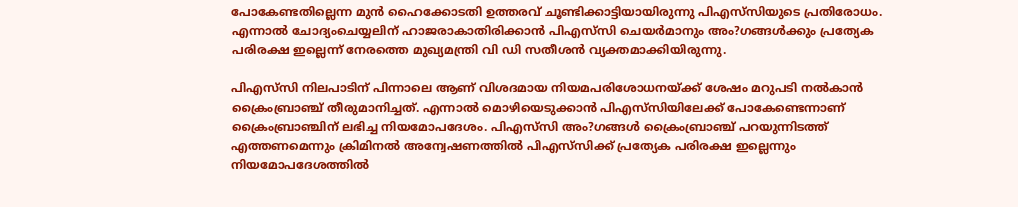പോകേണ്ടതില്ലെന്ന മുന്‍ ഹൈക്കോടതി ഉത്തരവ് ചൂണ്ടിക്കാട്ടിയായിരുന്നു പിഎസ്‌സിയുടെ പ്രതിരോധം. എന്നാല്‍ ചോദ്യംചെയ്യലിന് ഹാജരാകാതിരിക്കാന്‍ പിഎസ്‌സി ചെയര്‍മാനും അം?ഗങ്ങള്‍ക്കും പ്രത്യേക പരിരക്ഷ ഇല്ലെന്ന് നേരത്തെ മുഖ്യമന്ത്രി വി ഡി സതീശന്‍ വ്യക്തമാക്കിയിരുന്നു.

പിഎസ്‌സി നിലപാടിന് പിന്നാലെ ആണ് വിശദമായ നിയമപരിശോധനയ്ക്ക് ശേഷം മറുപടി നല്‍കാന്‍ ക്രൈംബ്രാഞ്ച് തീരുമാനിച്ചത്. എന്നാല്‍ മൊഴിയെടുക്കാന്‍ പിഎസ്‌സിയിലേക്ക് പോകേണ്ടെന്നാണ് ക്രൈംബ്രാഞ്ചിന് ലഭിച്ച നിയമോപദേശം. പിഎസ്‌സി അം?ഗങ്ങള്‍ ക്രൈംബ്രാഞ്ച് പറയുന്നിടത്ത് എത്തണമെന്നും ക്രിമിനല്‍ അന്വേഷണത്തില്‍ പിഎസ്‌സിക്ക് പ്രത്യേക പരിരക്ഷ ഇല്ലെന്നും നിയമോപദേശത്തില്‍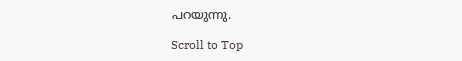പറയുന്നു.

Scroll to Top